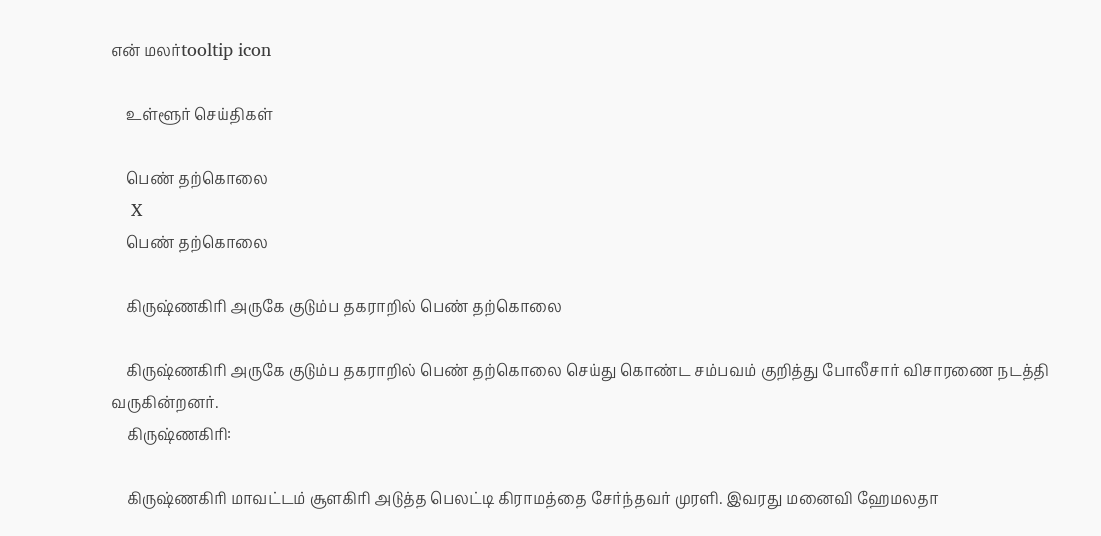என் மலர்tooltip icon

    உள்ளூர் செய்திகள்

    பெண் தற்கொலை
    X
    பெண் தற்கொலை

    கிருஷ்ணகிரி அருகே குடும்ப தகராறில் பெண் தற்கொலை

    கிருஷ்ணகிரி அருகே குடும்ப தகராறில் பெண் தற்கொலை செய்து கொண்ட சம்பவம் குறித்து போலீசார் விசாரணை நடத்தி வருகின்றனர்.
    கிருஷ்ணகிரி:

    கிருஷ்ணகிரி மாவட்டம் சூளகிரி அடுத்த பெலட்டி கிராமத்தை சேர்ந்தவர் முரளி. இவரது மனைவி ஹேமலதா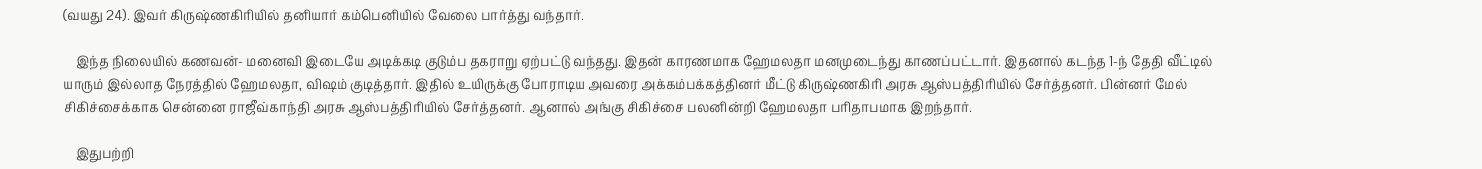(வயது 24). இவர் கிருஷ்ணகிரியில் தனியார் கம்பெனியில் வேலை பார்த்து வந்தார்.

    இந்த நிலையில் கணவன்- மனைவி இடையே அடிக்கடி குடும்ப தகராறு ஏற்பட்டு வந்தது. இதன் காரணமாக ஹேமலதா மனமுடைந்து காணப்பட்டார். இதனால் கடந்த 1-ந் தேதி வீட்டில் யாரும் இல்லாத நேரத்தில் ஹேமலதா, வி‌ஷம் குடித்தார். இதில் உயிருக்கு போராடிய அவரை அக்கம்பக்கத்தினர் மீட்டு கிருஷ்ணகிரி அரசு ஆஸ்பத்திரியில் சேர்த்தனர். பின்னர் மேல் சிகிச்சைக்காக சென்னை ராஜீவ்காந்தி அரசு ஆஸ்பத்திரியில் சேர்த்தனர். ஆனால் அங்கு சிகிச்சை பலனின்றி ஹேமலதா பரிதாபமாக இறந்தார்.

    இதுபற்றி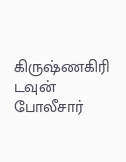கிருஷ்ணகிரி டவுன் போலீசார்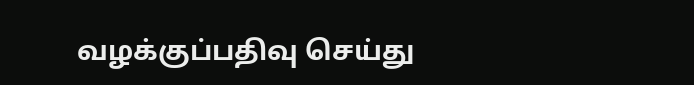வழக்குப்பதிவு செய்து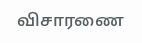விசாரணை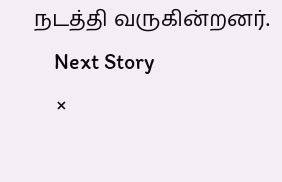நடத்தி வருகின்றனர்.
    Next Story
    ×